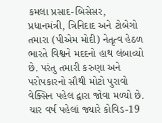કમલા પ્રસાદ-બિસેસર, પ્રધાનમંત્રી, ત્રિનિદાદ અને ટોબેગો
તમારા (પીએમ મોદી) નેતૃત્વ હેઠળ ભારતે વિશ્વને મદદનો હાથ લંબાવ્યો છે. પરંતુ તમારી કરુણા અને પરોપકારનો સૌથી મોટો પુરાવો વેક્સિન પહેલ દ્વારા જોવા મળ્યો છે. ચાર વર્ષ પહેલાં જ્યારે કોવિડ-19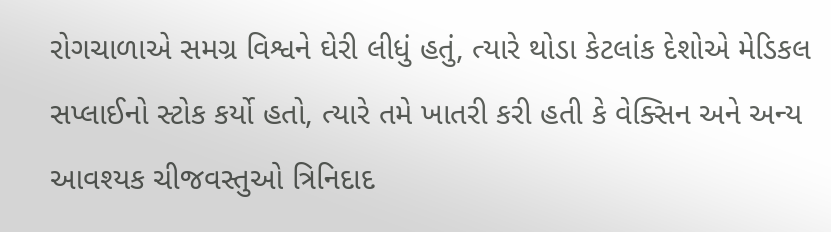રોગચાળાએ સમગ્ર વિશ્વને ઘેરી લીધું હતું, ત્યારે થોડા કેટલાંક દેશોએ મેડિકલ સપ્લાઈનો સ્ટોક કર્યો હતો, ત્યારે તમે ખાતરી કરી હતી કે વેક્સિન અને અન્ય આવશ્યક ચીજવસ્તુઓ ત્રિનિદાદ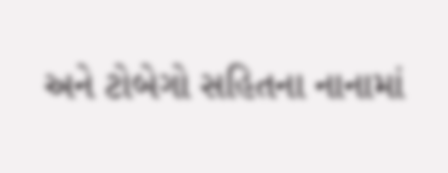અને ટોબેગો સહિતના નાનામાં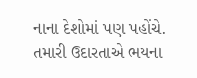નાના દેશોમાં પણ પહોંચે. તમારી ઉદારતાએ ભયના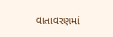વાતાવરણમાં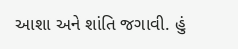આશા અને શાંતિ જગાવી. હું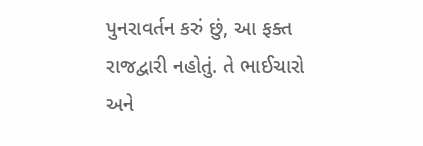પુનરાવર્તન કરું છું, આ ફક્ત રાજદ્વારી નહોતું. તે ભાઈચારો અને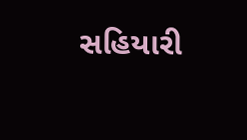સહિયારી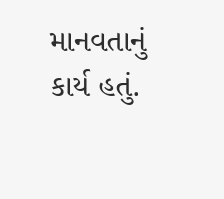માનવતાનું કાર્ય હતું.